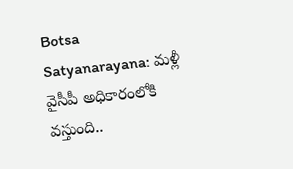Botsa Satyanarayana: మళ్లీ వైసీపీ అధికారంలోకి వస్తుంది..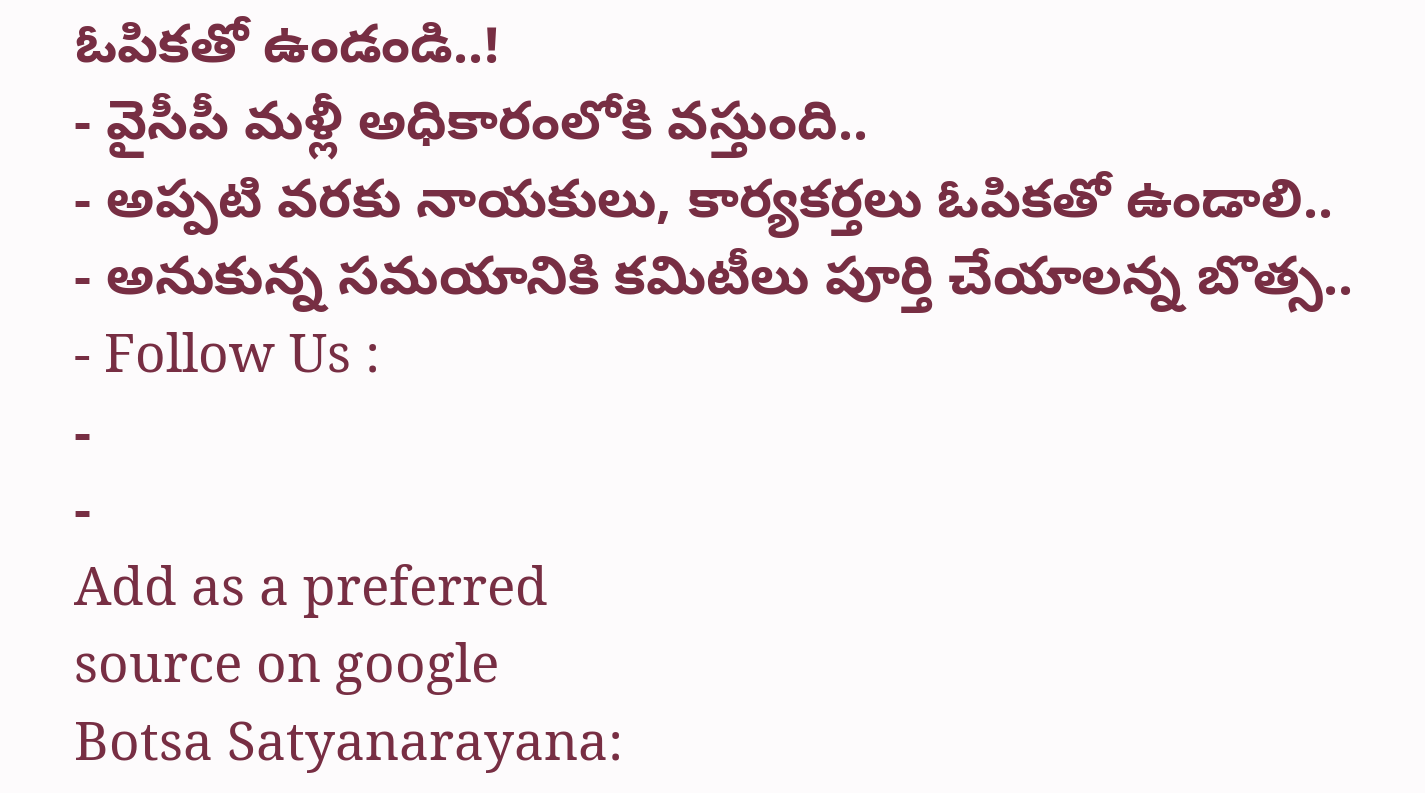ఓపికతో ఉండండి..!
- వైసీపీ మళ్లీ అధికారంలోకి వస్తుంది..
- అప్పటి వరకు నాయకులు, కార్యకర్తలు ఓపికతో ఉండాలి..
- అనుకున్న సమయానికి కమిటీలు పూర్తి చేయాలన్న బొత్స..
- Follow Us :
-
-
Add as a preferred
source on google
Botsa Satyanarayana: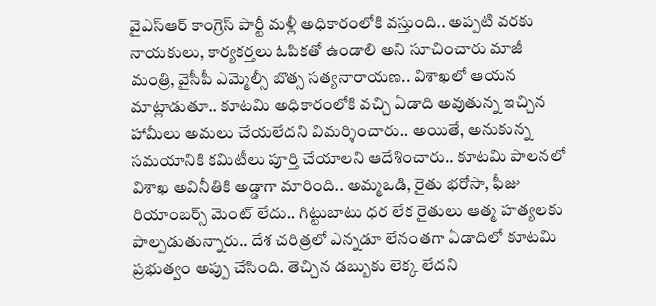వైఎస్ఆర్ కాంగ్రెస్ పార్టీ మళ్లీ అధికారంలోకి వస్తుంది.. అప్పటి వరకు నాయకులు, కార్యకర్తలు ఓపికతో ఉండాలి అని సూచించారు మాజీ మంత్రి, వైసీపీ ఎమ్మెల్సీ బొత్స సత్యనారాయణ.. విశాఖలో ఆయన మాట్లాడుతూ.. కూటమి అధికారంలోకి వచ్చి ఏడాది అవుతున్న ఇచ్చిన హామీలు అమలు చేయలేదని విమర్శించారు.. అయితే, అనుకున్న సమయానికి కమిటీలు పూర్తి చేయాలని ఆదేశించారు.. కూటమి పాలనలో విశాఖ అవినీతికి అడ్డాగా మారింది.. అమ్మఒడి, రైతు భరోసా, ఫీజు రియాంబర్స్ మెంట్ లేదు.. గిట్టుబాటు ధర లేక రైతులు ఆత్మ హత్యలకు పాల్పడుతున్నారు.. దేశ చరిత్రలో ఎన్నడూ లేనంతగా ఏడాదిలో కూటమి ప్రభుత్వం అప్పు చేసింది. తెచ్చిన డబ్బుకు లెక్క లేదని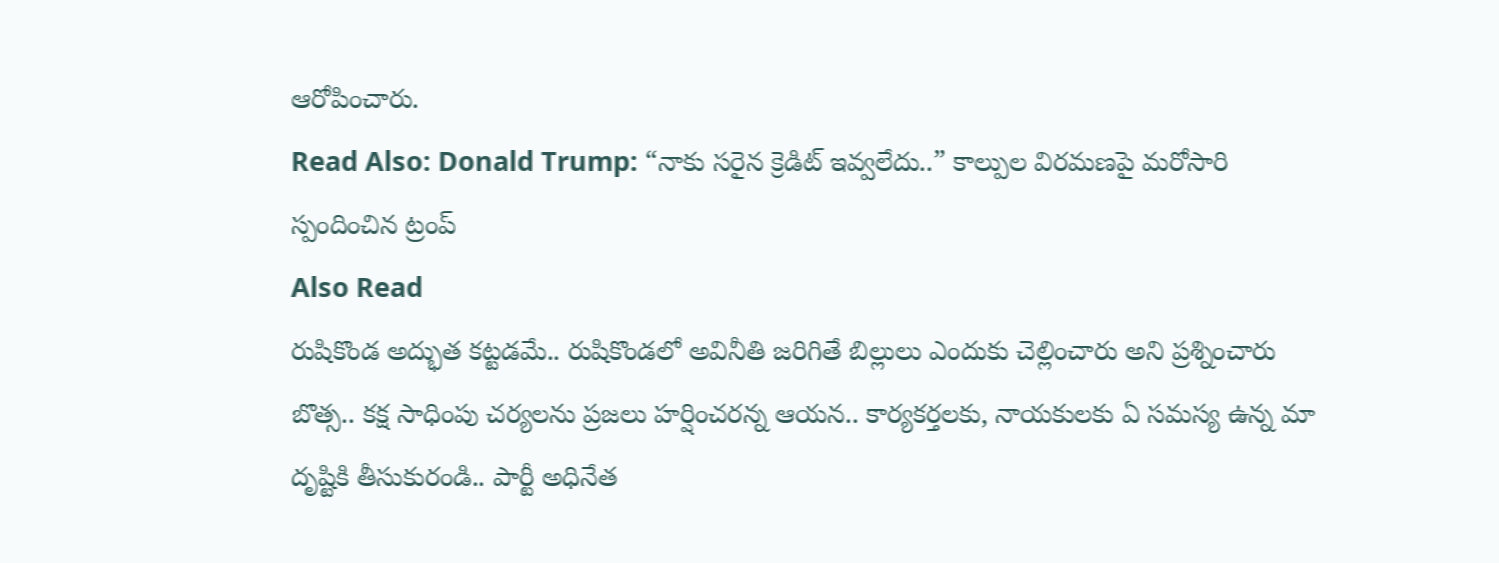ఆరోపించారు.
Read Also: Donald Trump: “నాకు సరైన క్రెడిట్ ఇవ్వలేదు..” కాల్పుల విరమణపై మరోసారి స్పందించిన ట్రంప్
Also Read
రుషికొండ అద్భుత కట్టడమే.. రుషికొండలో అవినీతి జరిగితే బిల్లులు ఎందుకు చెల్లించారు అని ప్రశ్నించారు బొత్స.. కక్ష సాధింపు చర్యలను ప్రజలు హర్షించరన్న ఆయన.. కార్యకర్తలకు, నాయకులకు ఏ సమస్య ఉన్న మా దృష్టికి తీసుకురండి.. పార్టీ అధినేత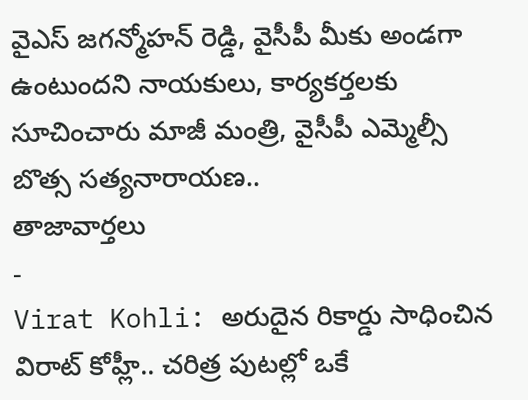వైఎస్ జగన్మోహన్ రెడ్డి, వైసీపీ మీకు అండగా ఉంటుందని నాయకులు, కార్యకర్తలకు సూచించారు మాజీ మంత్రి, వైసీపీ ఎమ్మెల్సీ బొత్స సత్యనారాయణ..
తాజావార్తలు
-
Virat Kohli: అరుదైన రికార్డు సాధించిన విరాట్ కోహ్లీ.. చరిత్ర పుటల్లో ఒకే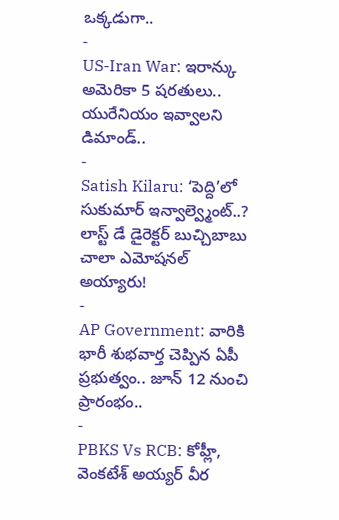ఒక్కడుగా..
-
US-Iran War: ఇరాన్కు అమెరికా 5 షరతులు.. యురేనియం ఇవ్వాలని డిమాండ్..
-
Satish Kilaru: ‘పెద్ది’లో సుకుమార్ ఇన్వాల్వ్మెంట్..? లాస్ట్ డే డైరెక్టర్ బుచ్చిబాబు చాలా ఎమోషనల్ అయ్యారు!
-
AP Government: వారికి భారీ శుభవార్త చెప్పిన ఏపీ ప్రభుత్వం.. జూన్ 12 నుంచి ప్రారంభం..
-
PBKS Vs RCB: కోహ్లీ, వెంకటేశ్ అయ్యర్ వీర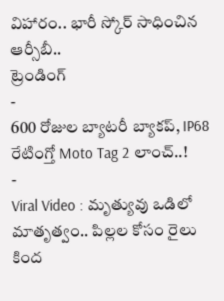విహారం.. భారీ స్కోర్ సాధించిన ఆర్సీబీ..
ట్రెండింగ్
-
600 రోజుల బ్యాటరీ బ్యాకప్, IP68 రేటింగ్తో Moto Tag 2 లాంచ్..!
-
Viral Video : మృత్యువు ఒడిలో మాతృత్వం.. పిల్లల కోసం రైలు కింద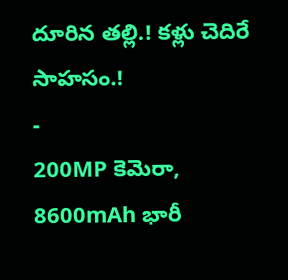దూరిన తల్లి.! కళ్లు చెదిరే సాహసం.!
-
200MP కెమెరా, 8600mAh భారీ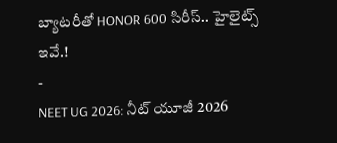బ్యాటరీతో HONOR 600 సిరీస్.. హైలైట్స్ ఇవే.!
-
NEET UG 2026: నీట్ యూజీ 2026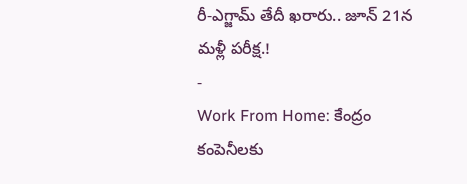రీ-ఎగ్జామ్ తేదీ ఖరారు.. జూన్ 21న మళ్లీ పరీక్ష.!
-
Work From Home: కేంద్రం కంపెనీలకు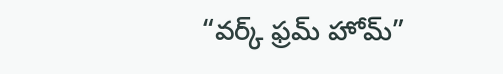“వర్క్ ఫ్రమ్ హోమ్”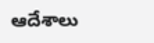ఆదేశాలు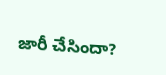జారీ చేసిందా?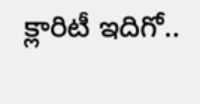క్లారిటీ ఇదిగో..